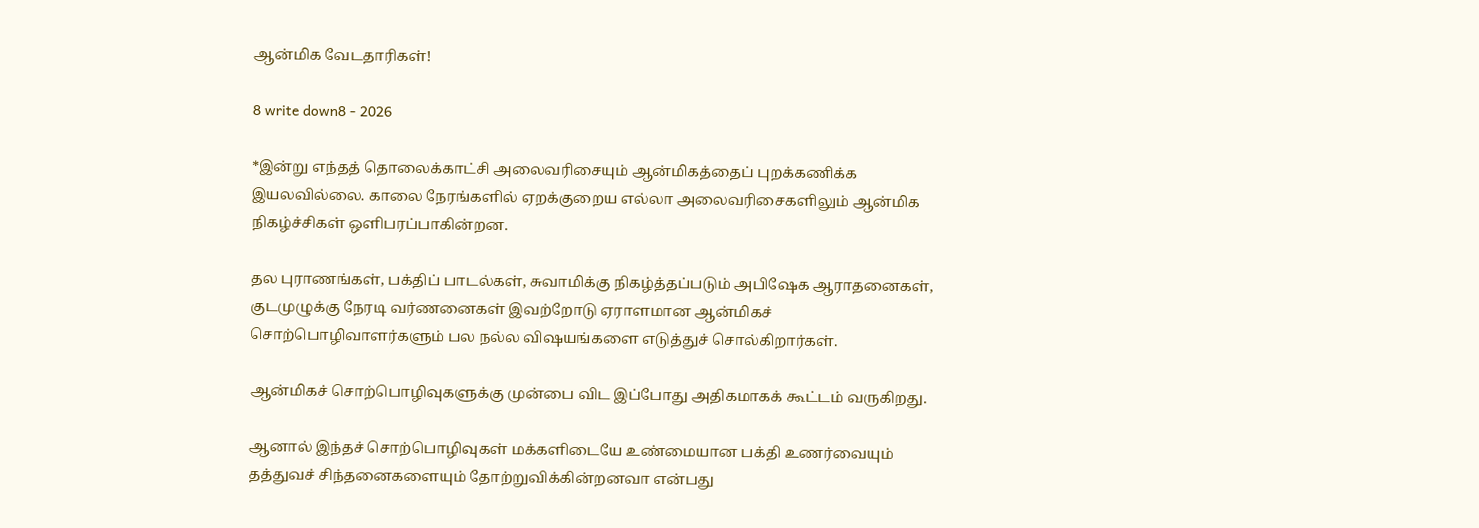ஆன்மிக வேடதாரிகள்!

8 write down8 - 2026

*இன்று எந்தத் தொலைக்காட்சி அலைவரிசையும் ஆன்மிகத்தைப் புறக்கணிக்க இயலவில்லை. காலை நேரங்களில் ஏறக்குறைய எல்லா அலைவரிசைகளிலும் ஆன்மிக நிகழ்ச்சிகள் ஒளிபரப்பாகின்றன.

தல புராணங்கள், பக்திப் பாடல்கள், சுவாமிக்கு நிகழ்த்தப்படும் அபிஷேக ஆராதனைகள், குடமுழுக்கு நேரடி வர்ணனைகள் இவற்றோடு ஏராளமான ஆன்மிகச் சொற்பொழிவாளர்களும் பல நல்ல விஷயங்களை எடுத்துச் சொல்கிறார்கள்.

ஆன்மிகச் சொற்பொழிவுகளுக்கு முன்பை விட இப்போது அதிகமாகக் கூட்டம் வருகிறது.

ஆனால் இந்தச் சொற்பொழிவுகள் மக்களிடையே உண்மையான பக்தி உணர்வையும் தத்துவச் சிந்தனைகளையும் தோற்றுவிக்கின்றனவா என்பது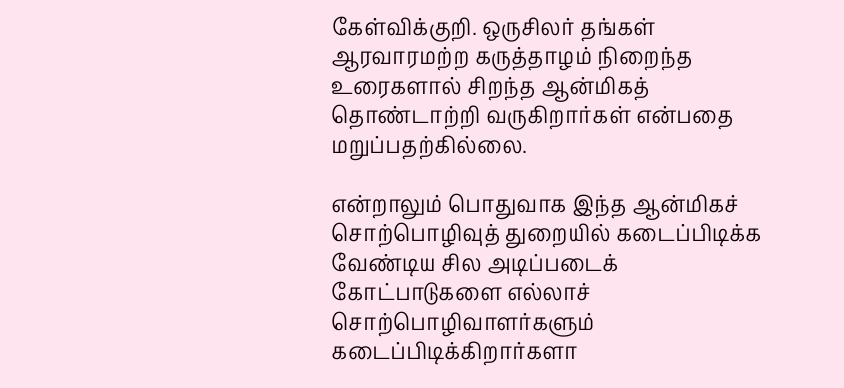கேள்விக்குறி. ஒருசிலர் தங்கள் ஆரவாரமற்ற கருத்தாழம் நிறைந்த உரைகளால் சிறந்த ஆன்மிகத் தொண்டாற்றி வருகிறார்கள் என்பதை மறுப்பதற்கில்லை.

என்றாலும் பொதுவாக இந்த ஆன்மிகச் சொற்பொழிவுத் துறையில் கடைப்பிடிக்க வேண்டிய சில அடிப்படைக் கோட்பாடுகளை எல்லாச் சொற்பொழிவாளர்களும் கடைப்பிடிக்கிறார்களா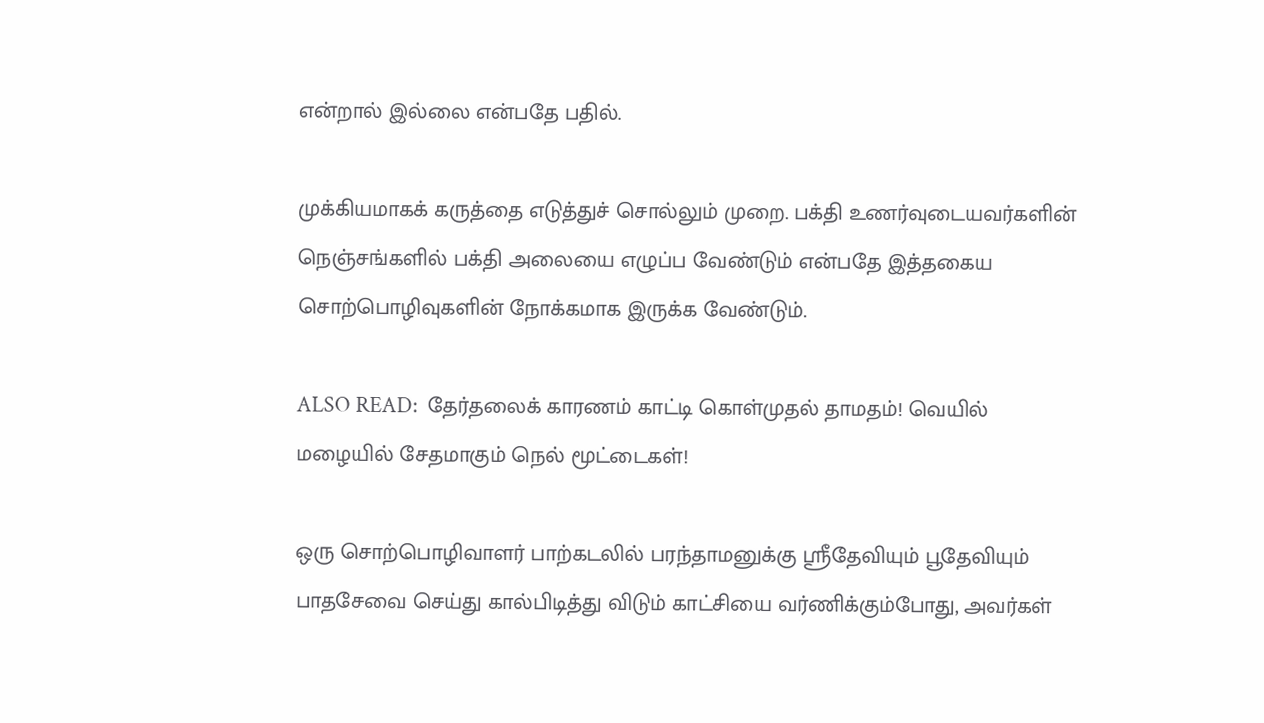என்றால் இல்லை என்பதே பதில்.

முக்கியமாகக் கருத்தை எடுத்துச் சொல்லும் முறை. பக்தி உணர்வுடையவர்களின் நெஞ்சங்களில் பக்தி அலையை எழுப்ப வேண்டும் என்பதே இத்தகைய சொற்பொழிவுகளின் நோக்கமாக இருக்க வேண்டும்.

ALSO READ:  தேர்தலைக் காரணம் காட்டி கொள்முதல் தாமதம்! வெயில் மழையில் சேதமாகும் நெல் மூட்டைகள்!

ஒரு சொற்பொழிவாளர் பாற்கடலில் பரந்தாமனுக்கு ஸ்ரீதேவியும் பூதேவியும் பாதசேவை செய்து கால்பிடித்து விடும் காட்சியை வர்ணிக்கும்போது, அவர்கள்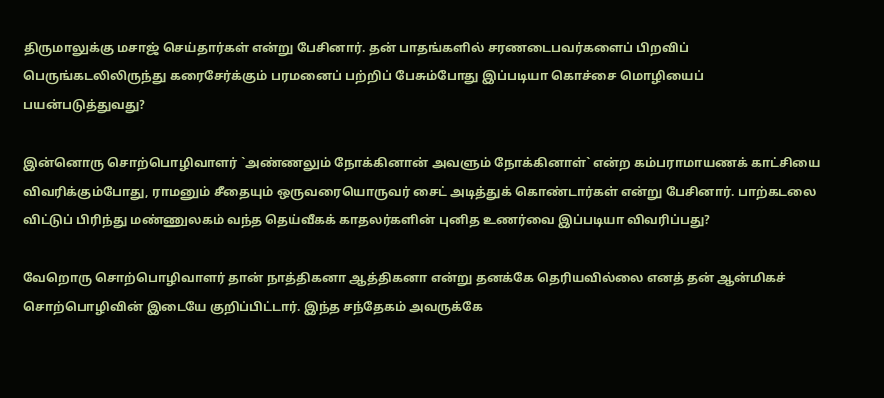திருமாலுக்கு மசாஜ் செய்தார்கள் என்று பேசினார். தன் பாதங்களில் சரணடைபவர்களைப் பிறவிப் பெருங்கடலிலிருந்து கரைசேர்க்கும் பரமனைப் பற்றிப் பேசும்போது இப்படியா கொச்சை மொழியைப் பயன்படுத்துவது?

இன்னொரு சொற்பொழிவாளர் `அண்ணலும் நோக்கினான் அவளும் நோக்கினாள்` என்ற கம்பராமாயணக் காட்சியை விவரிக்கும்போது, ராமனும் சீதையும் ஒருவரையொருவர் சைட் அடித்துக் கொண்டார்கள் என்று பேசினார். பாற்கடலை விட்டுப் பிரிந்து மண்ணுலகம் வந்த தெய்வீகக் காதலர்களின் புனித உணர்வை இப்படியா விவரிப்பது?

வேறொரு சொற்பொழிவாளர் தான் நாத்திகனா ஆத்திகனா என்று தனக்கே தெரியவில்லை எனத் தன் ஆன்மிகச் சொற்பொழிவின் இடையே குறிப்பிட்டார். இந்த சந்தேகம் அவருக்கே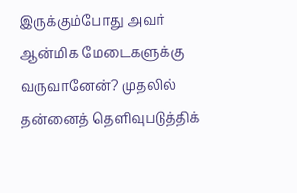இருக்கும்போது அவர் ஆன்மிக மேடைகளுக்கு வருவானேன்? முதலில் தன்னைத் தெளிவுபடுத்திக்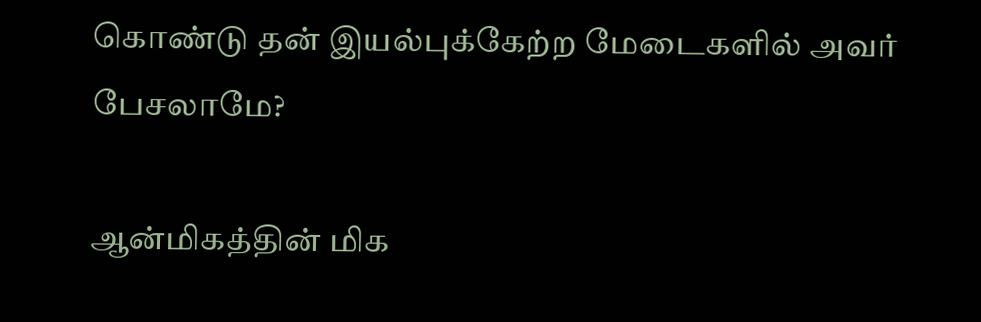கொண்டு தன் இயல்புக்கேற்ற மேடைகளில் அவர் பேசலாமே?

ஆன்மிகத்தின் மிக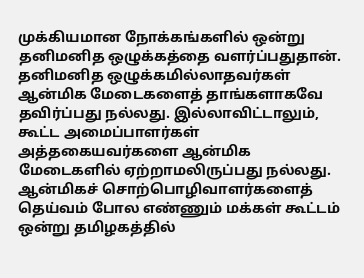முக்கியமான நோக்கங்களில் ஒன்று தனிமனித ஒழுக்கத்தை வளர்ப்பதுதான். தனிமனித ஒழுக்கமில்லாதவர்கள் ஆன்மிக மேடைகளைத் தாங்களாகவே தவிர்ப்பது நல்லது. இல்லாவிட்டாலும், கூட்ட அமைப்பாளர்கள் அத்தகையவர்களை ஆன்மிக மேடைகளில் ஏற்றாமலிருப்பது நல்லது. ஆன்மிகச் சொற்பொழிவாளர்களைத் தெய்வம் போல எண்ணும் மக்கள் கூட்டம் ஒன்று தமிழகத்தில்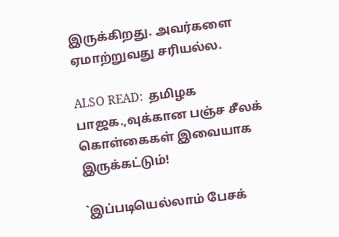இருக்கிறது. அவர்களை ஏமாற்றுவது சரியல்ல.

ALSO READ:  தமிழக பாஜக.,வுக்கான பஞ்ச சீலக் கொள்கைகள் இவையாக இருக்கட்டும்!

`இப்படியெல்லாம் பேசக்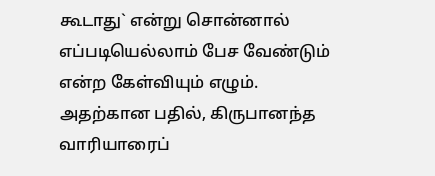கூடாது` என்று சொன்னால் எப்படியெல்லாம் பேச வேண்டும் என்ற கேள்வியும் எழும். அதற்கான பதில், கிருபானந்த வாரியாரைப்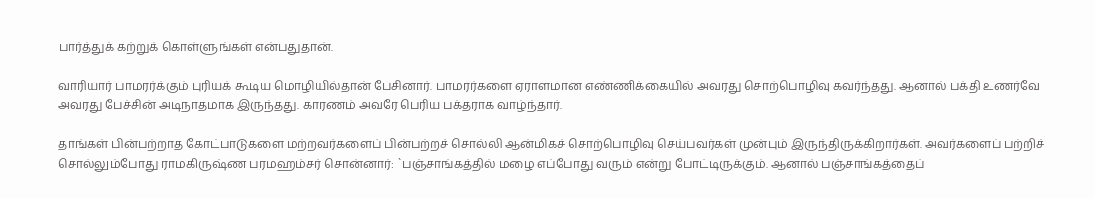பார்த்துக் கற்றுக் கொள்ளுங்கள் என்பதுதான்.

வாரியார் பாமரர்க்கும் புரியக் கூடிய மொழியில்தான் பேசினார். பாமரர்களை ஏராளமான எண்ணிக்கையில் அவரது சொற்பொழிவு கவர்ந்தது. ஆனால் பக்தி உணர்வே அவரது பேச்சின் அடிநாதமாக இருந்தது. காரணம் அவரே பெரிய பக்தராக வாழ்ந்தார்.

தாங்கள் பின்பற்றாத கோட்பாடுகளை மற்றவர்களைப் பின்பற்றச் சொல்லி ஆன்மிகச் சொற்பொழிவு செய்பவர்கள் முன்பும் இருந்திருக்கிறார்கள். அவர்களைப் பற்றிச் சொல்லும்போது ராமகிருஷ்ண பரமஹம்சர் சொன்னார்: `பஞ்சாங்கத்தில் மழை எப்போது வரும் என்று போட்டிருக்கும். ஆனால் பஞ்சாங்கத்தைப்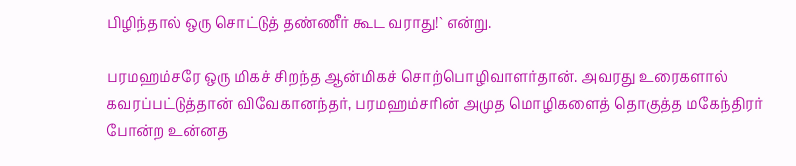பிழிந்தால் ஒரு சொட்டுத் தண்ணீர் கூட வராது!` என்று.

பரமஹம்சரே ஒரு மிகச் சிறந்த ஆன்மிகச் சொற்பொழிவாளர்தான். அவரது உரைகளால் கவரப்பட்டுத்தான் விவேகானந்தர், பரமஹம்சரின் அமுத மொழிகளைத் தொகுத்த மகேந்திரர் போன்ற உன்னத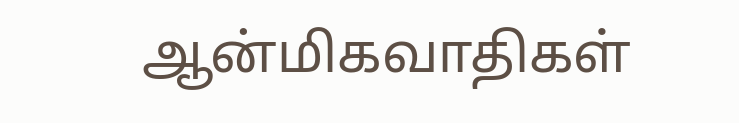ஆன்மிகவாதிகள்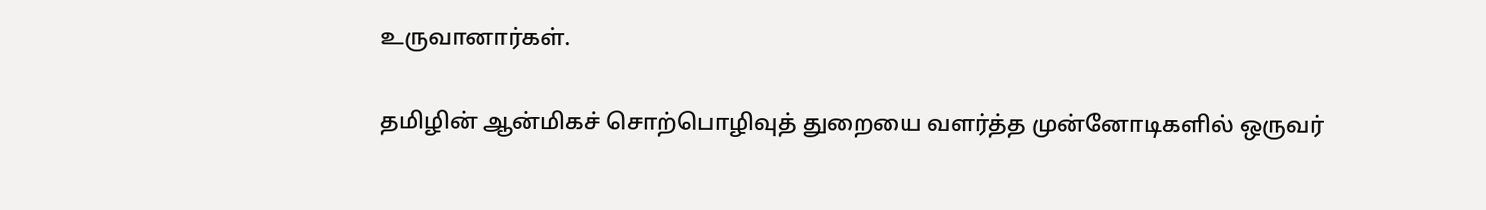உருவானார்கள்.

தமிழின் ஆன்மிகச் சொற்பொழிவுத் துறையை வளர்த்த முன்னோடிகளில் ஒருவர்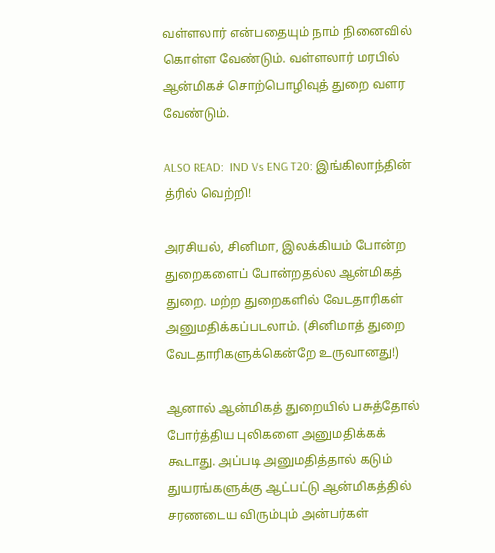வள்ளலார் என்பதையும் நாம் நினைவில் கொள்ள வேண்டும். வள்ளலார் மரபில் ஆன்மிகச் சொற்பொழிவுத் துறை வளர வேண்டும்.

ALSO READ:  IND Vs ENG T20: இங்கிலாந்தின் த்ரில் வெற்றி!

அரசியல், சினிமா, இலக்கியம் போன்ற துறைகளைப் போன்றதல்ல ஆன்மிகத் துறை. மற்ற துறைகளில் வேடதாரிகள் அனுமதிக்கப்படலாம். (சினிமாத் துறை வேடதாரிகளுக்கென்றே உருவானது!)

ஆனால் ஆன்மிகத் துறையில் பசுத்தோல் போர்த்திய புலிகளை அனுமதிக்கக் கூடாது. அப்படி அனுமதித்தால் கடும் துயரங்களுக்கு ஆட்பட்டு ஆன்மிகத்தில் சரணடைய விரும்பும் அன்பர்கள்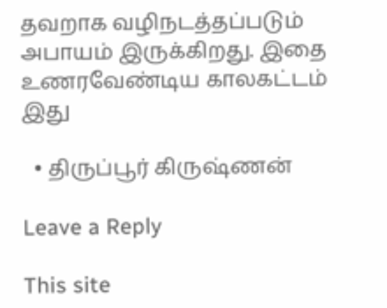தவறாக வழிநடத்தப்படும் அபாயம் இருக்கிறது. இதை உணரவேண்டிய காலகட்டம் இது

  • திருப்பூர் கிருஷ்ணன்

Leave a Reply

This site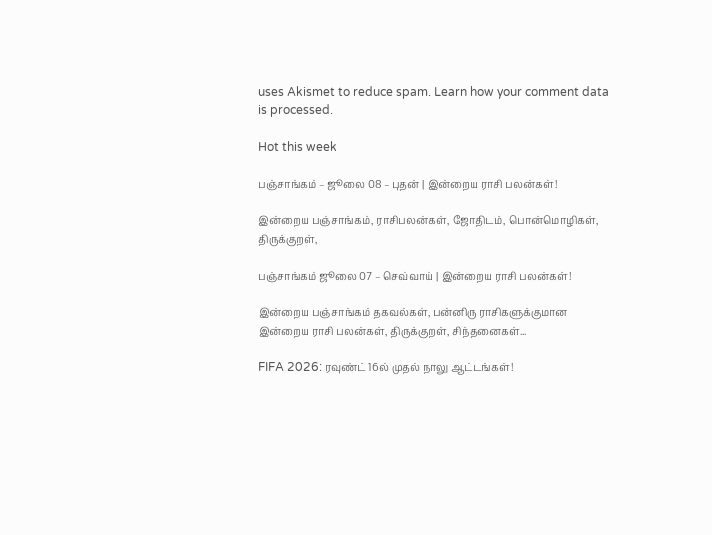uses Akismet to reduce spam. Learn how your comment data is processed.

Hot this week

பஞ்சாங்கம் – ஜூலை 08 – புதன் | இன்றைய ராசி பலன்கள்!

இன்றைய பஞ்சாங்கம், ராசிபலன்கள், ஜோதிடம், பொன்மொழிகள், திருக்குறள்,

பஞ்சாங்கம் ஜூலை 07 – செவ்வாய் | இன்றைய ராசி பலன்கள்!

இன்றைய பஞ்சாங்கம் தகவல்கள், பன்னிரு ராசிகளுக்குமான இன்றைய ராசி பலன்கள், திருக்குறள், சிந்தனைகள்...

FIFA 2026: ரவுண்ட் 16ல் முதல் நாலு ஆட்டங்கள்!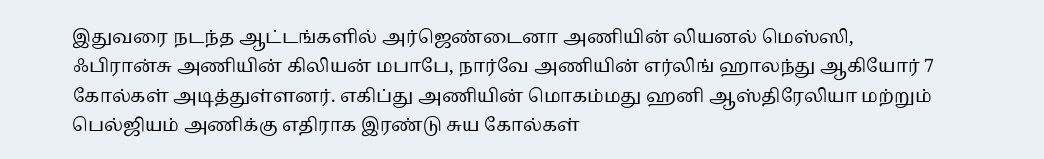இதுவரை நடந்த ஆட்டங்களில் அர்ஜெண்டைனா அணியின் லியனல் மெஸ்ஸி, ஃபிரான்சு அணியின் கிலியன் மபாபே, நார்வே அணியின் எர்லிங் ஹாலந்து ஆகியோர் 7 கோல்கள் அடித்துள்ளனர். எகிப்து அணியின் மொகம்மது ஹனி ஆஸ்திரேலியா மற்றும் பெல்ஜியம் அணிக்கு எதிராக இரண்டு சுய கோல்கள்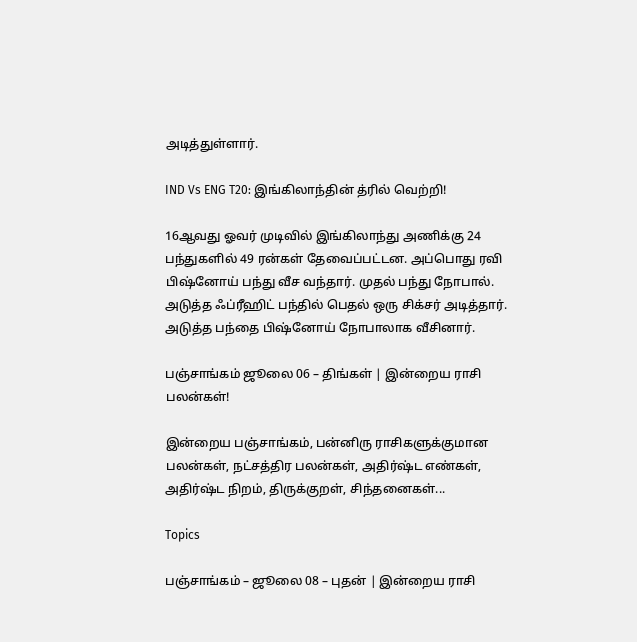அடித்துள்ளார்.

IND Vs ENG T20: இங்கிலாந்தின் த்ரில் வெற்றி!

16ஆவது ஓவர் முடிவில் இங்கிலாந்து அணிக்கு 24 பந்துகளில் 49 ரன்கள் தேவைப்பட்டன. அப்பொது ரவி பிஷ்னோய் பந்து வீச வந்தார். முதல் பந்து நோபால். அடுத்த ஃப்ரீஹிட் பந்தில் பெதல் ஒரு சிக்சர் அடித்தார். அடுத்த பந்தை பிஷ்னோய் நோபாலாக வீசினார்.

பஞ்சாங்கம் ஜூலை 06 – திங்கள் | இன்றைய ராசி பலன்கள்!

இன்றைய பஞ்சாங்கம், பன்னிரு ராசிகளுக்குமான பலன்கள், நட்சத்திர பலன்கள், அதிர்ஷ்ட எண்கள், அதிர்ஷ்ட நிறம், திருக்குறள், சிந்தனைகள்...

Topics

பஞ்சாங்கம் – ஜூலை 08 – புதன் | இன்றைய ராசி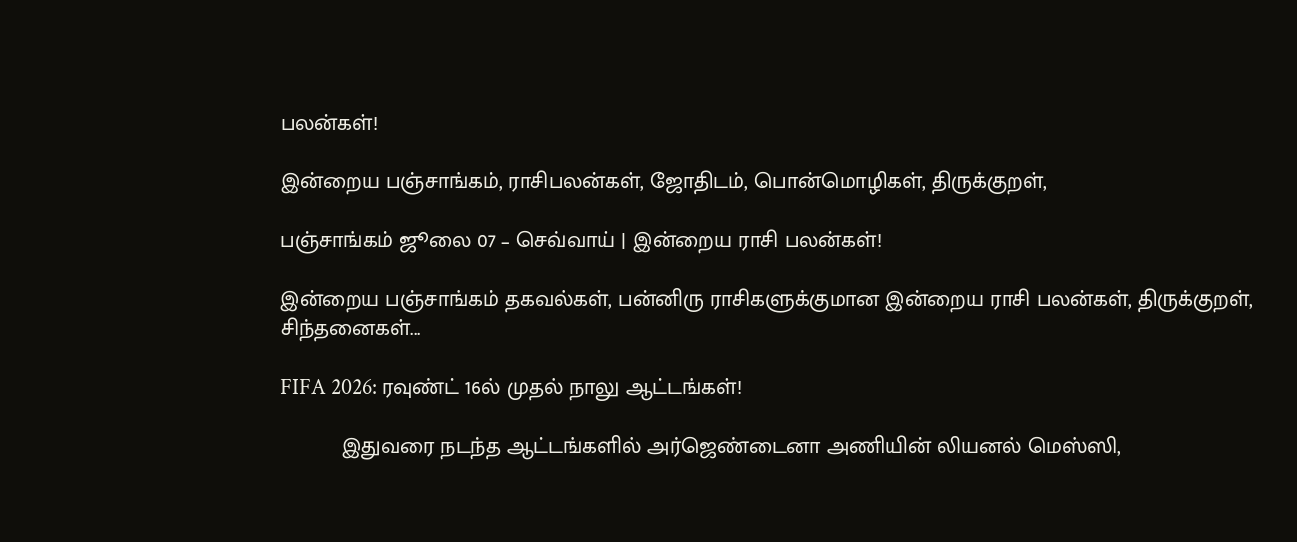பலன்கள்!

இன்றைய பஞ்சாங்கம், ராசிபலன்கள், ஜோதிடம், பொன்மொழிகள், திருக்குறள்,

பஞ்சாங்கம் ஜூலை 07 – செவ்வாய் | இன்றைய ராசி பலன்கள்!

இன்றைய பஞ்சாங்கம் தகவல்கள், பன்னிரு ராசிகளுக்குமான இன்றைய ராசி பலன்கள், திருக்குறள், சிந்தனைகள்...

FIFA 2026: ரவுண்ட் 16ல் முதல் நாலு ஆட்டங்கள்!

          இதுவரை நடந்த ஆட்டங்களில் அர்ஜெண்டைனா அணியின் லியனல் மெஸ்ஸி,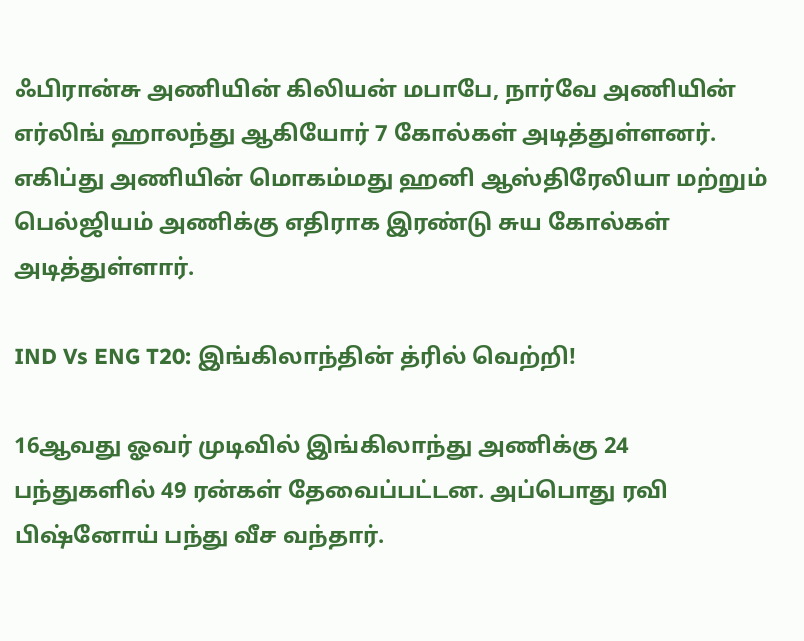ஃபிரான்சு அணியின் கிலியன் மபாபே, நார்வே அணியின் எர்லிங் ஹாலந்து ஆகியோர் 7 கோல்கள் அடித்துள்ளனர். எகிப்து அணியின் மொகம்மது ஹனி ஆஸ்திரேலியா மற்றும் பெல்ஜியம் அணிக்கு எதிராக இரண்டு சுய கோல்கள் அடித்துள்ளார்.

IND Vs ENG T20: இங்கிலாந்தின் த்ரில் வெற்றி!

16ஆவது ஓவர் முடிவில் இங்கிலாந்து அணிக்கு 24 பந்துகளில் 49 ரன்கள் தேவைப்பட்டன. அப்பொது ரவி பிஷ்னோய் பந்து வீச வந்தார்.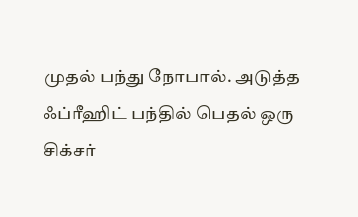முதல் பந்து நோபால். அடுத்த ஃப்ரீஹிட் பந்தில் பெதல் ஒரு சிக்சர்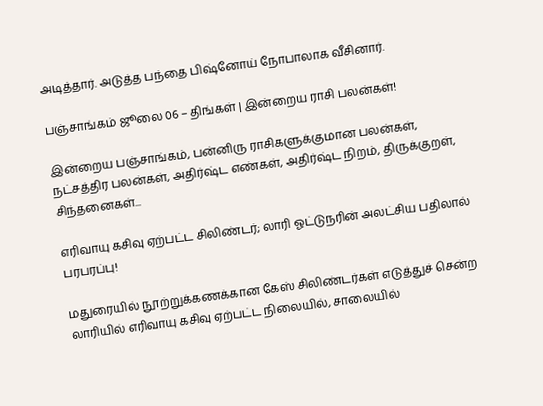அடித்தார். அடுத்த பந்தை பிஷ்னோய் நோபாலாக வீசினார்.

பஞ்சாங்கம் ஜூலை 06 – திங்கள் | இன்றைய ராசி பலன்கள்!

இன்றைய பஞ்சாங்கம், பன்னிரு ராசிகளுக்குமான பலன்கள், நட்சத்திர பலன்கள், அதிர்ஷ்ட எண்கள், அதிர்ஷ்ட நிறம், திருக்குறள், சிந்தனைகள்...

எரிவாயு கசிவு ஏற்பட்ட சிலிண்டர்; லாரி ஓட்டுநரின் அலட்சிய பதிலால் பரபரப்பு!

மதுரையில் நூற்றுக்கணக்கான கேஸ் சிலிண்டர்கள் எடுத்துச் சென்ற லாரியில் எரிவாயு கசிவு ஏற்பட்ட நிலையில், சாலையில்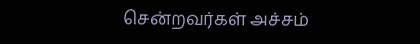சென்றவர்கள் அச்சம்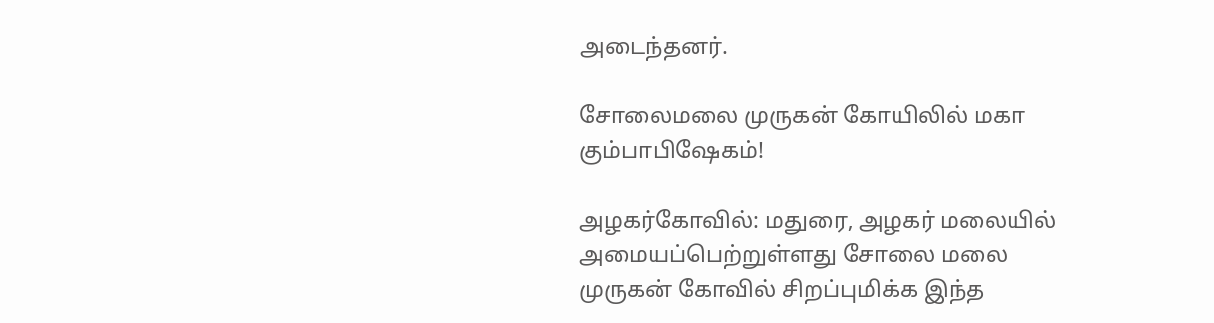அடைந்தனர்.

சோலைமலை முருகன் கோயிலில் மகா கும்பாபிஷேகம்!

அழகர்கோவில்: மதுரை, அழகர் மலையில் அமையப்பெற்றுள்ளது சோலை மலை முருகன் கோவில் சிறப்புமிக்க இந்த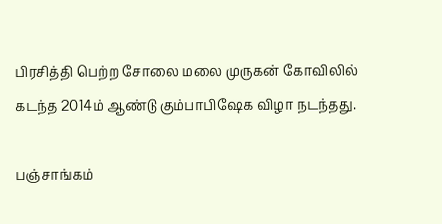பிரசித்தி பெற்ற சோலை மலை முருகன் கோவிலில் கடந்த 2014ம் ஆண்டு கும்பாபிஷேக விழா நடந்தது.

பஞ்சாங்கம்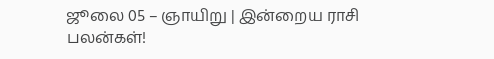ஜூலை 05 – ஞாயிறு | இன்றைய ராசி பலன்கள்!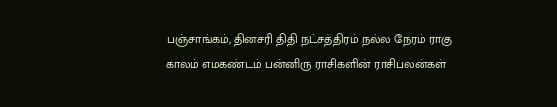பஞ்சாங்கம், தினசரி திதி நட்சத்திரம் நல்ல நேரம் ராகு காலம் எமகண்டம் பன்னிரு ராசிகளின் ராசிபலன்கள்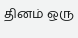தினம் ஒரு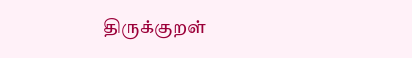திருக்குறள்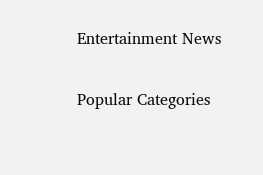Entertainment News

Popular Categories